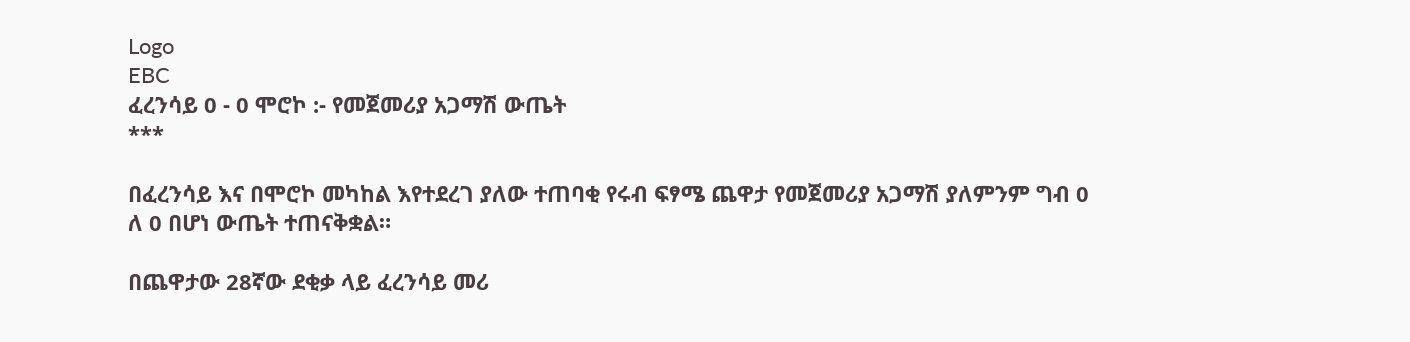Logo
EBC
ፈረንሳይ 0 - 0 ሞሮኮ :- የመጀመሪያ አጋማሽ ውጤት
***

በፈረንሳይ እና በሞሮኮ መካከል እየተደረገ ያለው ተጠባቂ የሩብ ፍፃሜ ጨዋታ የመጀመሪያ አጋማሽ ያለምንም ግብ 0 ለ 0 በሆነ ውጤት ተጠናቅቋል።

በጨዋታው 28ኛው ደቂቃ ላይ ፈረንሳይ መሪ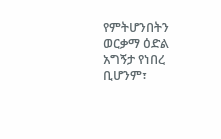የምትሆንበትን ወርቃማ ዕድል አግኝታ የነበረ ቢሆንም፣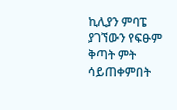ኪሊያን ምባፔ ያገኘውን የፍፁም ቅጣት ምት ሳይጠቀምበት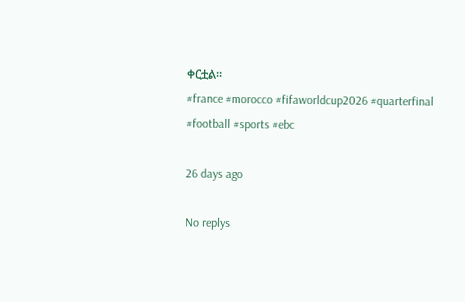ቀርቷል።
#france #morocco #fifaworldcup2026 #quarterfinal #football #sports #ebc

26 days ago

No replys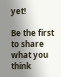yet!

Be the first to share what you think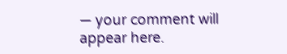— your comment will appear here.